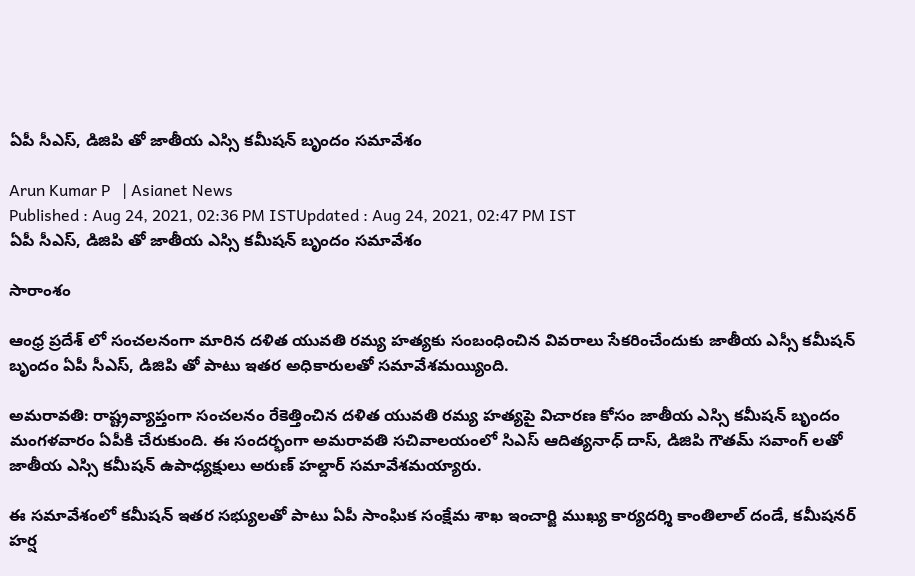ఏపీ సీఎస్, డిజిపి తో జాతీయ ఎస్సి కమీషన్ బృందం సమావేశం

Arun Kumar P   | Asianet News
Published : Aug 24, 2021, 02:36 PM ISTUpdated : Aug 24, 2021, 02:47 PM IST
ఏపీ సీఎస్, డిజిపి తో జాతీయ ఎస్సి కమీషన్ బృందం సమావేశం

సారాంశం

ఆంధ్ర ప్రదేశ్ లో సంచలనంగా మారిన దళిత యువతి రమ్య హత్యకు సంబంధించిన వివరాలు సేకరించేందుకు జాతీయ ఎస్సీ కమీషన్ బృందం ఏపీ సీఎస్, డిజిపి తో పాటు ఇతర అధికారులతో సమావేశమయ్యింది.

అమరావతి: రాష్ట్రవ్యాప్తంగా సంచలనం రేకెత్తించిన దళిత యువతి రమ్య హత్యపై విచారణ కోసం జాతీయ ఎస్సి కమీషన్ బృందం మంగళవారం ఏపీకి చేరుకుంది. ఈ సందర్భంగా అమరావతి సచివాలయంలో సిఎస్ ఆదిత్యనాధ్ దాస్, డిజిపి గౌతమ్ సవాంగ్ లతో జాతీయ ఎస్సి కమీషన్ ఉపాధ్యక్షులు అరుణ్ హల్దార్ సమావేశమయ్యారు.

ఈ సమావేశంలో కమీషన్ ఇతర సభ్యులతో పాటు ఏపీ సాంఘిక సంక్షేమ శాఖ ఇంచార్జి ముఖ్య కార్యదర్శి కాంతిలాల్ దండే, కమీషనర్ హర్ష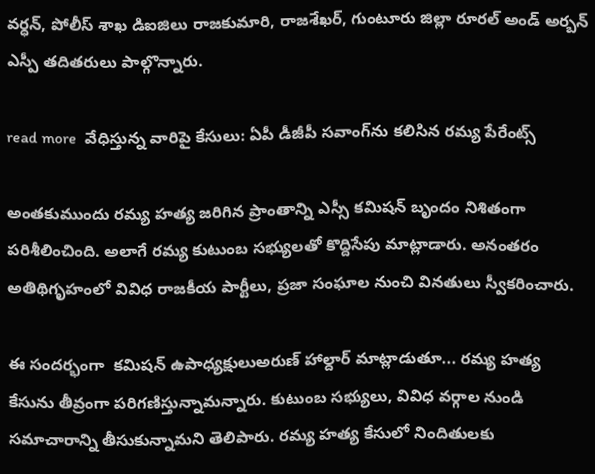వర్ధన్, పోలీస్ శాఖ డిఐజిలు రాజకుమారి, రాజశేఖర్, గుంటూరు జిల్లా రూరల్ అండ్ అర్బన్ ఎస్పీ తదితరులు పాల్గొన్నారు.

read more  వేధిస్తున్న వారిపై కేసులు: ఏపీ డీజీపీ సవాంగ్‌ను కలిసిన రమ్య పేరేంట్స్

అంతకుముందు రమ్య హత్య జరిగిన ప్రాంతాన్ని ఎస్సీ కమిషన్ బృందం నిశితంగా పరిశీలించింది. అలాగే రమ్య కుటుంబ సభ్యులతో కొద్దిసేపు మాట్లాడారు. అనంతరం అతిథిగృహంలో వివిధ రాజకీయ పార్టీలు, ప్రజా సంఘాల నుంచి వినతులు స్వీకరించారు.

ఈ సందర్భంగా  కమిషన్ ఉపాధ్యక్షులుఅరుణ్ హాల్దార్ మాట్లాడుతూ... రమ్య హత్య కేసును తీవ్రంగా పరిగణిస్తున్నామన్నారు. కుటుంబ సభ్యులు, వివిధ వర్గాల నుండి సమాచారాన్ని తీసుకున్నామని తెలిపారు. రమ్య హత్య కేసులో నిందితులకు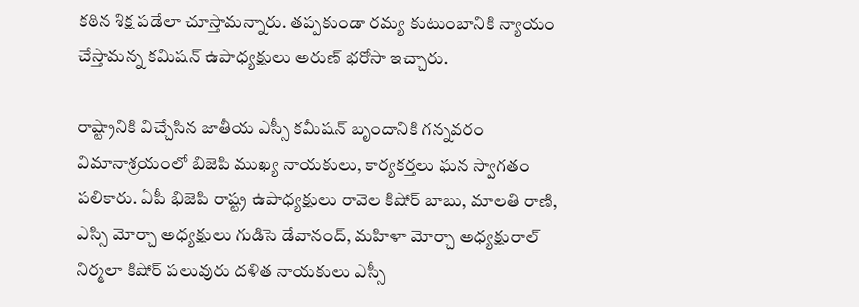కఠిన శిక్ష పడేలా చూస్తామన్నారు. తప్పకుండా రమ్య కుటుంబానికి న్యాయం చేస్తామన్న కమిషన్ ఉపాధ్యక్షులు అరుణ్ భరోసా ఇచ్చారు.

రాష్ట్రానికి విచ్చేసిన జాతీయ ఎస్సీ కమీషన్ బృందానికి గన్నవరం విమానాశ్రయంలో బిజెపి ముఖ్య నాయకులు, కార్యకర్తలు ఘన స్వాగతం పలికారు. ఏపీ భిజెపి రాష్ట్ర ఉపాధ్యక్షులు రావెల కిషోర్ బాబు, మాలతి రాణి, ఎస్సి మోర్చా అధ్యక్షులు గుడిసె డేవానంద్, మహిళా మోర్చా అధ్యక్షురాల్ నిర్మలా కిషోర్ పలువురు దళిత నాయకులు ఎస్సీ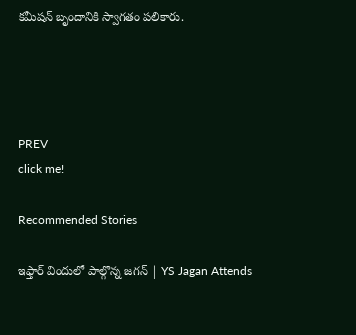కమీషన్ బృందానికి స్వాగతం పలికారు.




PREV
click me!

Recommended Stories

ఇఫ్తార్ విందులో పాల్గొన్న జగన్ | YS Jagan Attends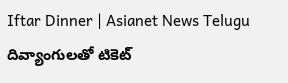Iftar Dinner | Asianet News Telugu
దివ్యాంగులతో టికెట్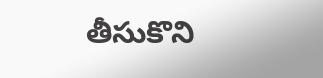తీసుకొని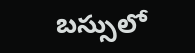బస్సులో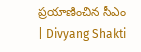ప్రయాణించిన సీఎం | Divyang Shakti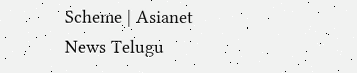Scheme | Asianet News Telugu